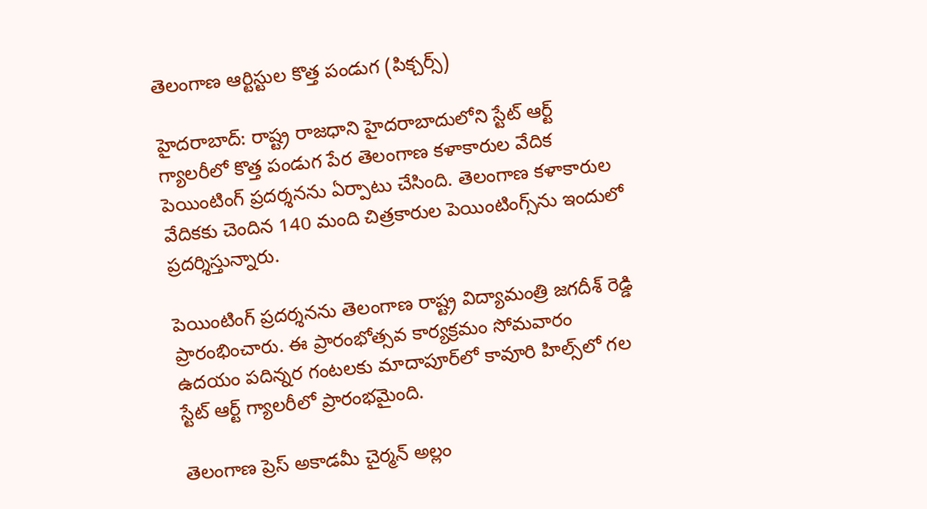తెలంగాణ ఆర్టిస్టుల కొత్త పండుగ (పిక్చర్స్)

హైదరాబాద్: రాష్ట్ర రాజధాని హైదరాబాదులోని స్టేట్ ఆర్ట్ గ్యాలరీలో కొత్త పండుగ పేర తెలంగాణ కళాకారుల వేదిక పెయింటింగ్ ప్రదర్శనను ఏర్పాటు చేసింది. తెలంగాణ కళాకారుల వేదికకు చెందిన 140 మంది చిత్రకారుల పెయింటింగ్స్‌ను ఇందులో ప్రదర్శిస్తున్నారు.

పెయింటింగ్ ప్రదర్శనను తెలంగాణ రాష్ట్ర విద్యామంత్రి జగదీశ్ రెడ్డి ప్రారంభించారు. ఈ ప్రారంభోత్సవ కార్యక్రమం సోమవారం ఉదయం పదిన్నర గంటలకు మాదాపూర్‌లో కావూరి హిల్స్‌లో గల స్టేట్ ఆర్ట్ గ్యాలరీలో ప్రారంభమైంది.

తెలంగాణ ప్రెస్ అకాడమీ చైర్మన్ అల్లం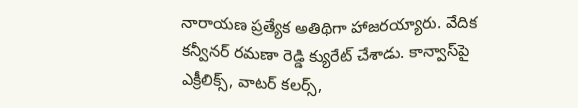నారాయణ ప్రత్యేక అతిథిగా హాజరయ్యారు. వేదిక కన్వీనర్ రమణా రెడ్డి క్యురేట్ చేశాడు. కాన్వాస్‌పై ఎక్రీలిక్స్, వాటర్ కలర్స్,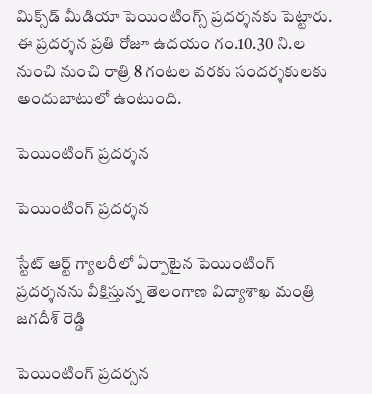మిక్స్‌డ్ మీడియా పెయింటింగ్స్ ప్రదర్శనకు పెట్టారు. ఈ ప్రదర్శన ప్రతి రోజూ ఉదయం గం.10.30 ని.ల నుంచి నుంచి రాత్రి 8 గంటల వరకు సందర్శకులకు అందుబాటులో ఉంటుంది.

పెయింటింగ్ ప్రదర్శన

పెయింటింగ్ ప్రదర్శన

స్టేట్ ఆర్ట్ గ్యాలరీలో ఏర్పాటైన పెయింటింగ్ ప్రదర్శనను వీక్షిస్తున్న తెలంగాణ విద్యాశాఖ మంత్రి జగదీశ్ రెడ్డి

పెయింటింగ్ ప్రదర్సన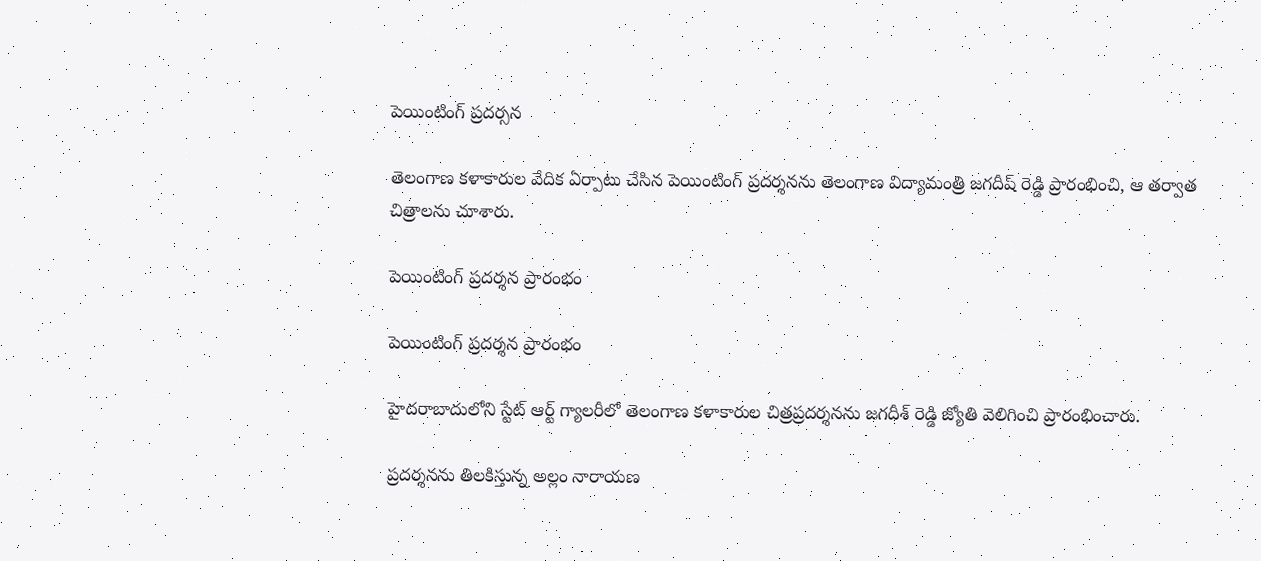పెయింటింగ్ ప్రదర్సన

తెలంగాణ కళాకారుల వేదిక ఏర్పాటు చేసిన పెయింటింగ్ ప్రదర్శనను తెలంగాణ విద్యామంత్రి జగదీష్ రెడ్డి ప్రారంభించి, ఆ తర్వాత చిత్రాలను చూశారు.

పెయింటింగ్ ప్రదర్శన ప్రారంభం

పెయింటింగ్ ప్రదర్శన ప్రారంభం

హైదరాబాదులోని స్టేట్ ఆర్ట్ గ్యాలరీలో తెలంగాణ కళాకారుల చిత్రప్రదర్శనను జగదీశ్ రెడ్డి జ్యోతి వెలిగించి ప్రారంభించారు.

ప్రదర్శనను తిలకిస్తున్న అల్లం నారాయణ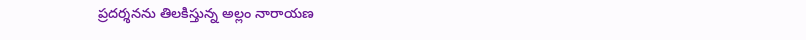ప్రదర్శనను తిలకిస్తున్న అల్లం నారాయణ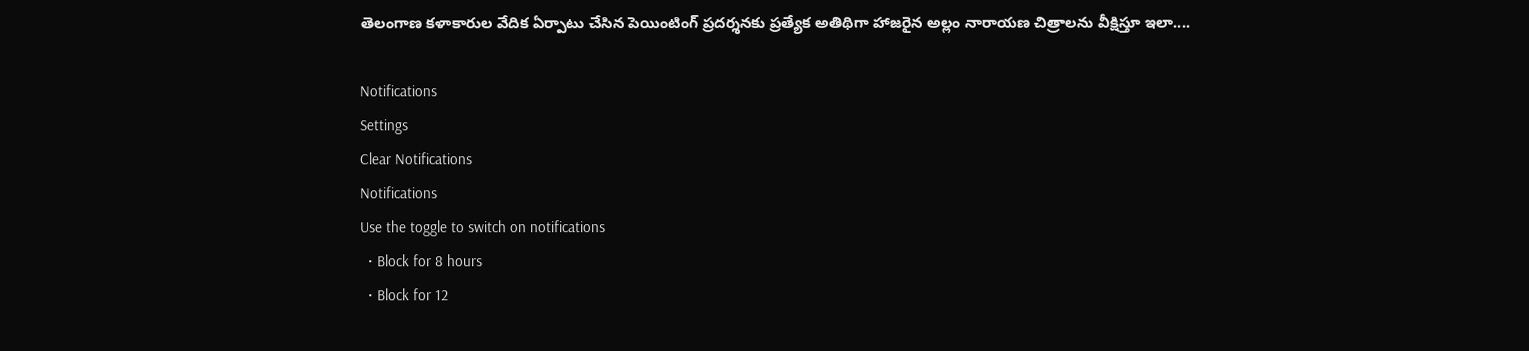తెలంగాణ కళాకారుల వేదిక ఏర్పాటు చేసిన పెయింటింగ్ ప్రదర్శనకు ప్రత్యేక అతిథిగా హాజరైన అల్లం నారాయణ చిత్రాలను వీక్షిస్తూ ఇలా....

Notifications
Settings
Clear Notifications
Notifications
Use the toggle to switch on notifications
  • Block for 8 hours
  • Block for 12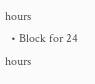hours
  • Block for 24 hours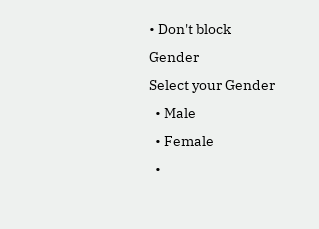• Don't block
Gender
Select your Gender
  • Male
  • Female
  •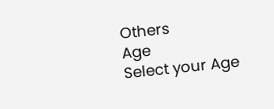Others
Age
Select your Age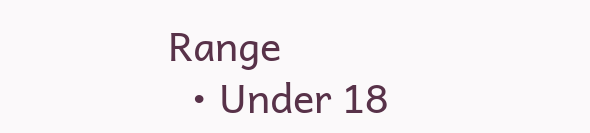Range
  • Under 18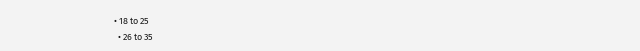• 18 to 25
  • 26 to 35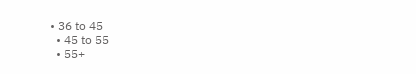• 36 to 45
  • 45 to 55
  • 55+